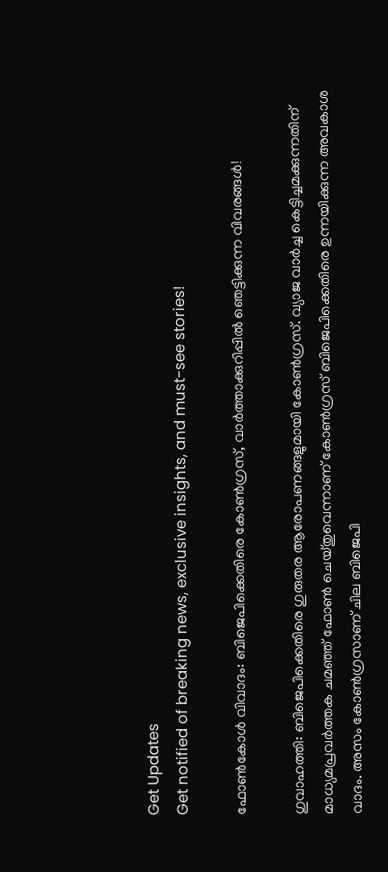Get Updates
Get notified of breaking news, exclusive insights, and must-see stories!

ഫോണ്‍കോള്‍ വിവാദം: ബിജെപിക്കെതിരെ കോണ്‍ഗ്രസ്, വാര്‍ത്താക്കുറിപ്പില്‍ ‍ഞെട്ടിക്കുന്ന വിവരങ്ങള്‍!

ഗുവാഹത്തി: ബിജെപിക്കെതിരെ ഗുരുതര ആരോപണങ്ങളുമായി കോണ്‍ഗ്രസ്. വ്യാജ വാര്‍ച്ച കെട്ടിച്ചമക്കുന്നതിന് മാധ്യമപ്രവര്‍ത്തക ചമഞ്ഞ് ഫോണ്‍ ചെയ്തുവെന്നാണ് കോണ്‍ഗ്രസ് ബിജെപിക്കെതിരെ ഉന്നയിക്കുന്ന അവകാശ വാദം. അസം കോണ്‍ഗ്രസാണ് ചില ബിജെപി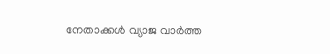നേതാക്കള്‍ വ്യാജ വാര്‍ത്ത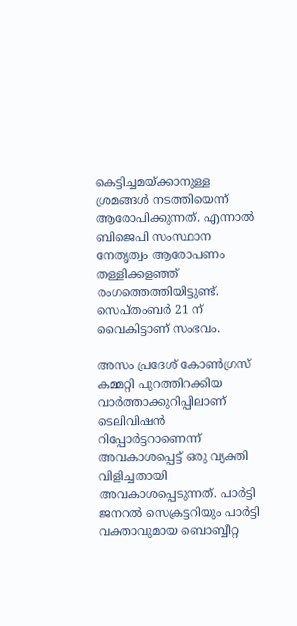കെട്ടിച്ചമയ്ക്കാനുള്ള ശ്രമങ്ങള്‍ നടത്തിയെന്ന് ആരോപിക്കുന്നത്. എന്നാല്‍ ബിജെപി സംസ്ഥാന നേതൃത്വം ആരോപണം തള്ളിക്കളഞ്ഞ് രംഗത്തെത്തിയിട്ടുണ്ട്. സെപ്തംബര്‍ 21 ന് വൈകിട്ടാണ് സംഭവം.

അസം പ്രദേശ് കോണ്‍ഗ്രസ് കമ്മറ്റി പുറത്തിറക്കിയ വാര്‍ത്താക്കുറിപ്പിലാണ് ടെലിവിഷന്‍ റിപ്പോര്‍ട്ടറാണെന്ന് അവകാശപ്പെട്ട് ഒരു വ്യക്തി വിളിച്ചതായി അവകാശപ്പെടുന്നത്. പാര്‍ട്ടി ജനറല്‍ സെക്രട്ടറിയും പാര്‍ട്ടി വക്താവുമായ ബൊബ്ബീറ്റ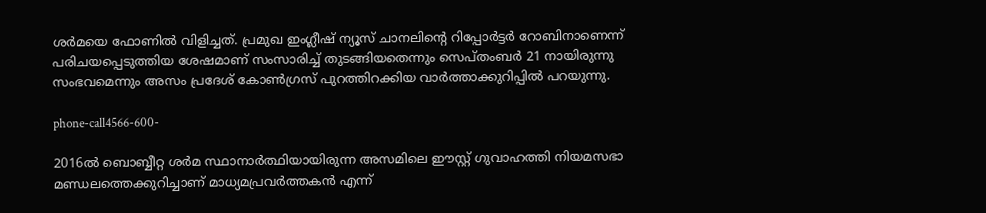ശര്‍മയെ ഫോണില്‍ വിളിച്ചത്. പ്രമുഖ ഇംഗ്ലീഷ് ന്യൂസ് ചാനലിന്റെ റിപ്പോര്‍ട്ടര്‍ റോബിനാണെന്ന് പരിചയപ്പെടുത്തിയ ശേഷമാണ് സംസാരിച്ച് തുടങ്ങിയതെന്നും സെപ്തംബര്‍ 21 നായിരുന്നു സംഭവമെന്നും അസം പ്രദേശ് കോണ്‍ഗ്രസ് പുറത്തിറക്കിയ വാര്‍ത്താക്കുറിപ്പില്‍ പറയുന്നു.

phone-call4566-600-

2016ല്‍ ബൊബ്ബീറ്റ ശര്‍മ സ്ഥാനാര്‍ത്ഥിയായിരുന്ന അസമിലെ ഈസ്റ്റ് ഗുവാഹത്തി നിയമസഭാ മണ്ഡലത്തെക്കുറിച്ചാണ് മാധ്യമപ്രവര്‍ത്തകന്‍ എന്ന്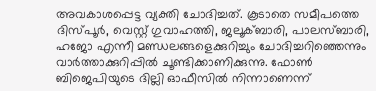അവകാശപ്പെട്ട വ്യക്തി ചോദിച്ചത്. കൂടാതെ സമീപത്തെ ദിസ്പൂര്‍, വെസ്റ്റ് ഗുവാഹത്തി, ജലൂക്ബാരി, പാലസ്ബാരി, ഹജോ എന്നീ മണ്ഡലങ്ങളെക്കുറിച്ചും ചോദിച്ചറിഞ്ഞെന്നും വാര്‍ത്താക്കുറിപ്പില്‍ ചൂണ്ടിക്കാണിക്കുന്നു. ഫോണ്‍ ബിജെപിയുടെ ദില്ലി ഓഫീസില്‍ നിന്നാണെന്ന്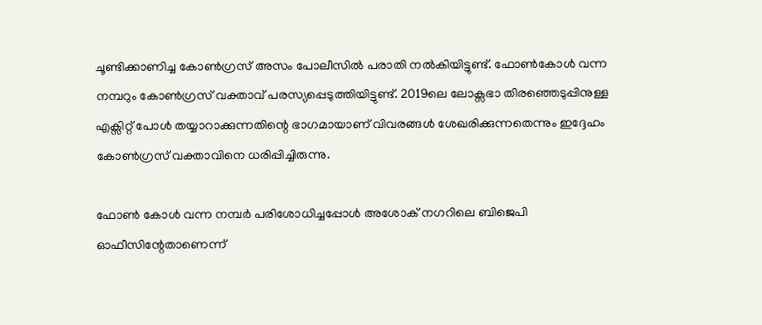ചൂണ്ടിക്കാണിച്ച കോണ്‍ഗ്രസ് അസം പോലീസില്‍ പരാതി നല്‍കിയിട്ടുണ്ട്. ഫോണ്‍കോള്‍ വന്ന നമ്പറും കോണ്‍ഗ്രസ് വക്താവ് പരസ്യപ്പെടുത്തിയിട്ടുണ്ട്. 2019ലെ ലോക്സഭാ തിരഞ്ഞെടുപ്പിനുള്ള എക്സിറ്റ് പോള്‍ തയ്യാറാക്കുന്നതിന്റെ ഭാഗമായാണ് വിവരങ്ങള്‍ ശേഖരിക്കുന്നതെന്നും ഇദ്ദേഹം കോണ്‍ഗ്രസ് വക്താവിനെ ധരിപ്പിച്ചിരുന്നു.

ഫോണ്‍ കോള്‍ വന്ന നമ്പര്‍ പരിശോധിച്ചപ്പോള്‍ അശോക് നഗറിലെ ബിജെപി ഓഫീസിന്റേതാണെന്ന്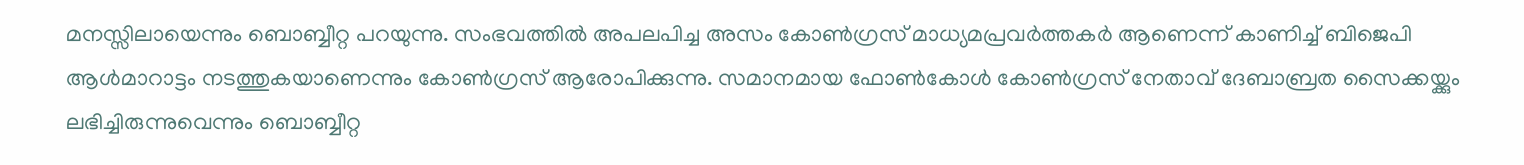മനസ്സിലായെന്നും ബൊബ്ബീറ്റ പറയുന്നു. സംഭവത്തില്‍ അപലപിച്ച അസം കോണ്‍ഗ്രസ് മാധ്യമപ്രവര്‍ത്തകര്‍ ആണെന്ന് കാണിച്ച് ബിജെപി ആള്‍മാറാട്ടം നടത്തുകയാണെന്നും കോണ്‍ഗ്രസ് ആരോപിക്കുന്നു. സമാനമായ ഫോണ്‍കോള്‍ കോണ്‍ഗ്രസ് നേതാവ് ദേബാബ്രത സൈക്കയ്ക്കും ലഭിച്ചിരുന്നുവെന്നും ബൊബ്ബീറ്റ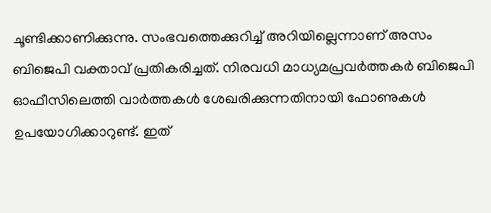ചൂണ്ടിക്കാണിക്കുന്നു. സംഭവത്തെക്കുറിച്ച് അറിയില്ലെന്നാണ് അസം ബിജെപി വക്താവ് പ്രതികരിച്ചത്. നിരവധി മാധ്യമപ്രവര്‍ത്തകര്‍ ബിജെപി ഓഫീസിലെത്തി വാര്‍ത്തകള്‍ ശേഖരിക്കുന്നതിനായി ഫോണുകള്‍ ഉപയോഗിക്കാറുണ്ട്. ഇത്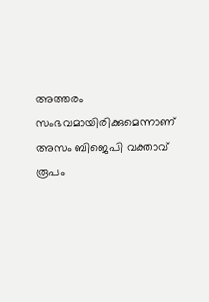അത്തരം സംഭവമായിരിക്കുമെന്നാണ് അസം ബിജെപി വക്താവ് രൂപം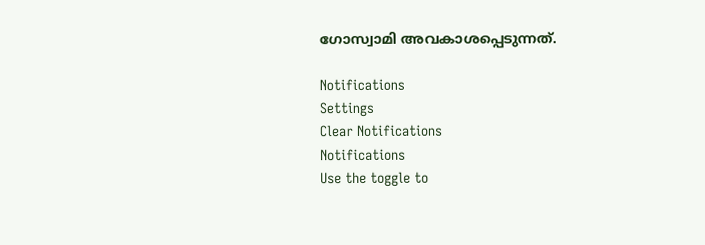ഗോസ്വാമി അവകാശപ്പെടുന്നത്.

Notifications
Settings
Clear Notifications
Notifications
Use the toggle to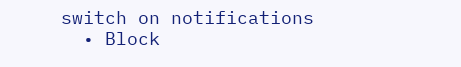switch on notifications
  • Block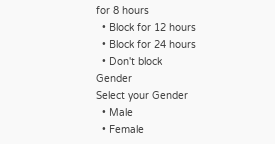for 8 hours
  • Block for 12 hours
  • Block for 24 hours
  • Don't block
Gender
Select your Gender
  • Male
  • Female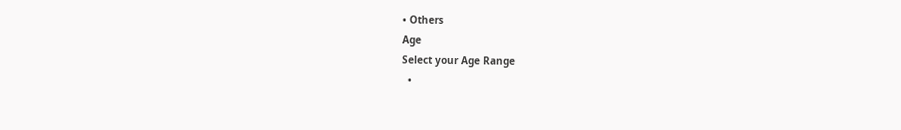• Others
Age
Select your Age Range
  •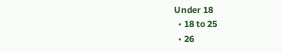Under 18
  • 18 to 25
  • 26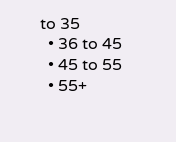to 35
  • 36 to 45
  • 45 to 55
  • 55+